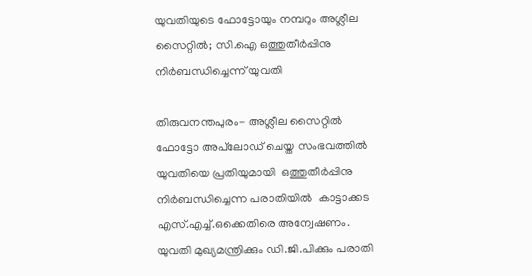യുവതിയുടെ ഫോട്ടോയും നമ്പറും അശ്ലീല സൈറ്റില്‍; സി.ഐ ഒത്തുതീര്‍പ്പിനു നിര്‍ബന്ധിച്ചെന്ന് യുവതി

തിരുവനന്തപുരം- അശ്ലീല സൈറ്റില്‍ ഫോട്ടോ അപ്‌ലോഡ് ചെയ്ത സംഭവത്തില്‍ യുവതിയെ പ്രതിയുമായി  ഒത്തുതീര്‍പ്പിനു നിര്‍ബന്ധിച്ചെന്ന പരാതിയില്‍  കാട്ടാക്കട എസ്.എച്ച്.ഒക്കെതിരെ അന്വേഷണം. യുവതി മുഖ്യമന്ത്രിക്കും ഡി.ജി.പിക്കും പരാതി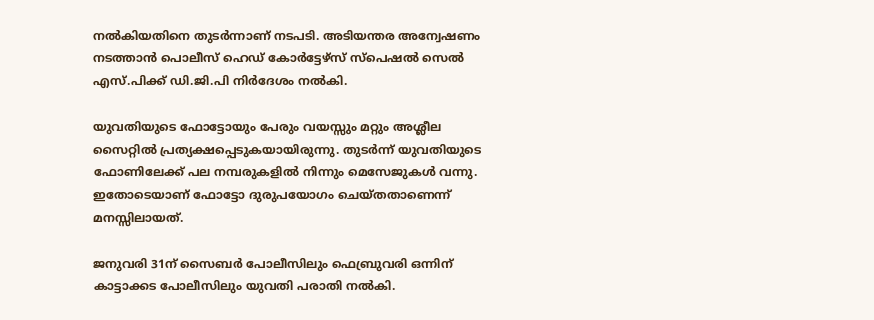നല്‍കിയതിനെ തുടര്‍ന്നാണ് നടപടി. അടിയന്തര അന്വേഷണം നടത്താന്‍ പൊലീസ് ഹെഡ് കോര്‍ട്ടേഴ്‌സ് സ്‌പെഷല്‍ സെല്‍ എസ്.പിക്ക് ഡി.ജി.പി നിര്‍ദേശം നല്‍കി.

യുവതിയുടെ ഫോട്ടോയും പേരും വയസ്സും മറ്റും അശ്ലീല സൈറ്റില്‍ പ്രത്യക്ഷപ്പെടുകയായിരുന്നു. തുടര്‍ന്ന് യുവതിയുടെ ഫോണിലേക്ക് പല നമ്പരുകളില്‍ നിന്നും മെസേജുകള്‍ വന്നു. ഇതോടെയാണ് ഫോട്ടോ ദുരുപയോഗം ചെയ്തതാണെന്ന് മനസ്സിലായത്.

ജനുവരി 31ന് സൈബര്‍ പോലീസിലും ഫെബ്രുവരി ഒന്നിന് കാട്ടാക്കട പോലീസിലും യുവതി പരാതി നല്‍കി.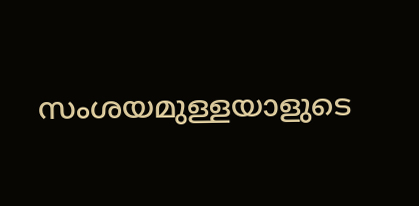സംശയമുള്ളയാളുടെ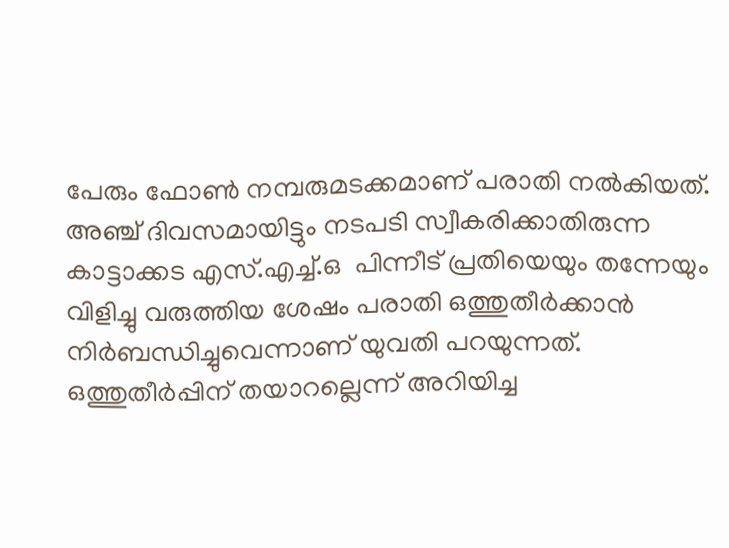പേരും ഫോണ്‍ നമ്പരുമടക്കമാണ് പരാതി നല്‍കിയത്. അഞ്ച് ദിവസമായിട്ടും നടപടി സ്വീകരിക്കാതിരുന്ന  കാട്ടാക്കട എസ്.എച്ച്.ഒ  പിന്നീട് പ്രതിയെയും തന്നേയും വിളിച്ചു വരുത്തിയ ശേഷം പരാതി ഒത്തുതീര്‍ക്കാന്‍ നിര്‍ബന്ധിച്ചുവെന്നാണ് യുവതി പറയുന്നത്.
ഒത്തുതീര്‍പ്പിന് തയാറല്ലെന്ന് അറിയിച്ച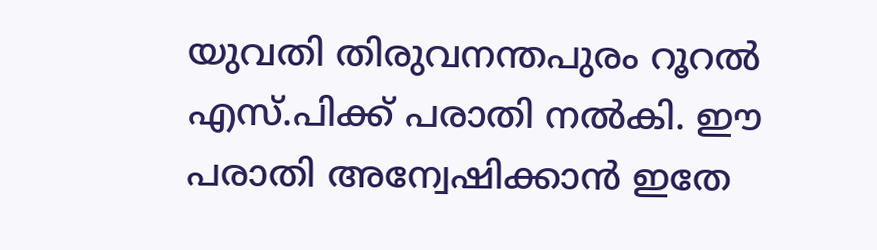യുവതി തിരുവനന്തപുരം റൂറല്‍ എസ്.പിക്ക് പരാതി നല്‍കി. ഈ പരാതി അന്വേഷിക്കാന്‍ ഇതേ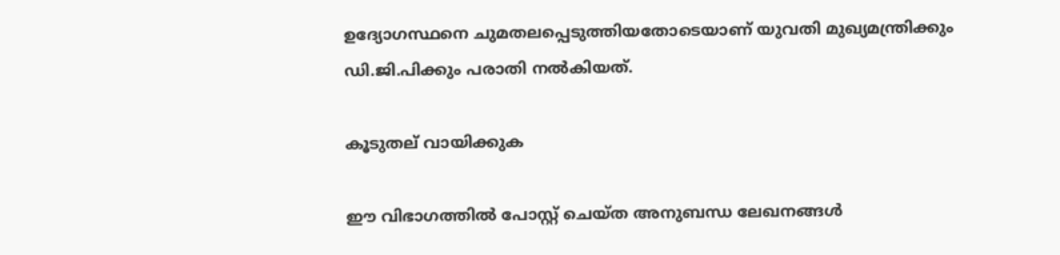ഉദ്യോഗസ്ഥനെ ചുമതലപ്പെടുത്തിയതോടെയാണ് യുവതി മുഖ്യമന്ത്രിക്കും ഡി.ജി.പിക്കും പരാതി നല്‍കിയത്.

കൂടുതല് വായിക്കുക

ഈ വിഭാഗത്തിൽ പോസ്റ്റ് ചെയ്ത അനുബന്ധ ലേഖനങ്ങൾ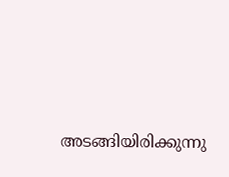അടങ്ങിയിരിക്കുന്നു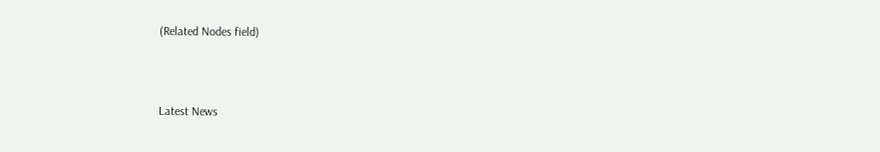(Related Nodes field)



Latest News